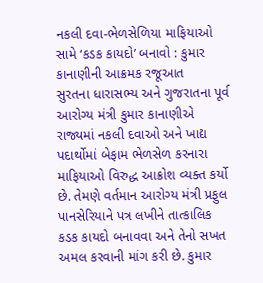નકલી દવા-ભેળસેળિયા માફિયાઓ સામે ‘કડક કાયદો’ બનાવો : કુમાર કાનાણીની આક્રમક રજૂઆત
સુરતના ધારાસભ્ય અને ગુજરાતના પૂર્વ આરોગ્ય મંત્રી કુમાર કાનાણીએ રાજ્યમાં નકલી દવાઓ અને ખાદ્ય પદાર્થોમાં બેફામ ભેળસેળ કરનારા માફિયાઓ વિરુદ્ધ આક્રોશ વ્યક્ત કર્યો છે. તેમણે વર્તમાન આરોગ્ય મંત્રી પ્રફુલ પાનસેરિયાને પત્ર લખીને તાત્કાલિક કડક કાયદો બનાવવા અને તેનો સખત અમલ કરવાની માંગ કરી છે. કુમાર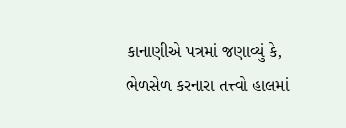કાનાણીએ પત્રમાં જણાવ્યું કે, ભેળસેળ કરનારા તત્ત્વો હાલમાં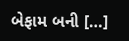બેફામ બની […]